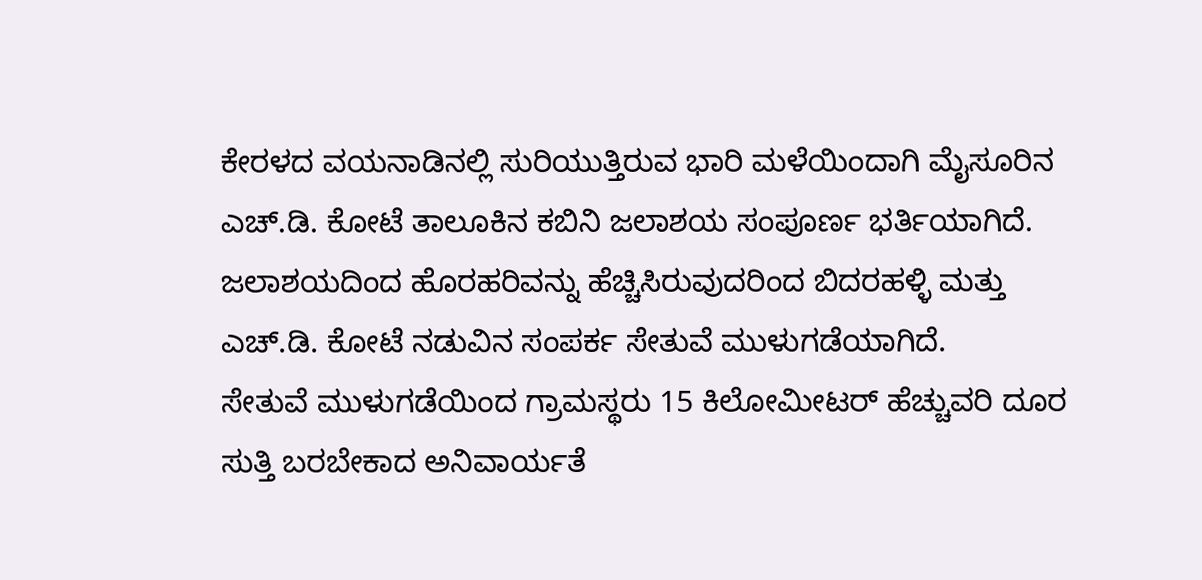ಕೇರಳದ ವಯನಾಡಿನಲ್ಲಿ ಸುರಿಯುತ್ತಿರುವ ಭಾರಿ ಮಳೆಯಿಂದಾಗಿ ಮೈಸೂರಿನ ಎಚ್.ಡಿ. ಕೋಟೆ ತಾಲೂಕಿನ ಕಬಿನಿ ಜಲಾಶಯ ಸಂಪೂರ್ಣ ಭರ್ತಿಯಾಗಿದೆ.
ಜಲಾಶಯದಿಂದ ಹೊರಹರಿವನ್ನು ಹೆಚ್ಚಿಸಿರುವುದರಿಂದ ಬಿದರಹಳ್ಳಿ ಮತ್ತು ಎಚ್.ಡಿ. ಕೋಟೆ ನಡುವಿನ ಸಂಪರ್ಕ ಸೇತುವೆ ಮುಳುಗಡೆಯಾಗಿದೆ.
ಸೇತುವೆ ಮುಳುಗಡೆಯಿಂದ ಗ್ರಾಮಸ್ಥರು 15 ಕಿಲೋಮೀಟರ್ ಹೆಚ್ಚುವರಿ ದೂರ ಸುತ್ತಿ ಬರಬೇಕಾದ ಅನಿವಾರ್ಯತೆ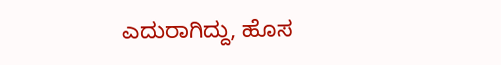ಎದುರಾಗಿದ್ದು, ಹೊಸ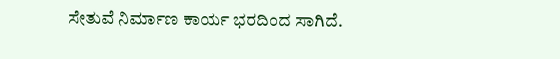ಸೇತುವೆ ನಿರ್ಮಾಣ ಕಾರ್ಯ ಭರದಿಂದ ಸಾಗಿದೆ.